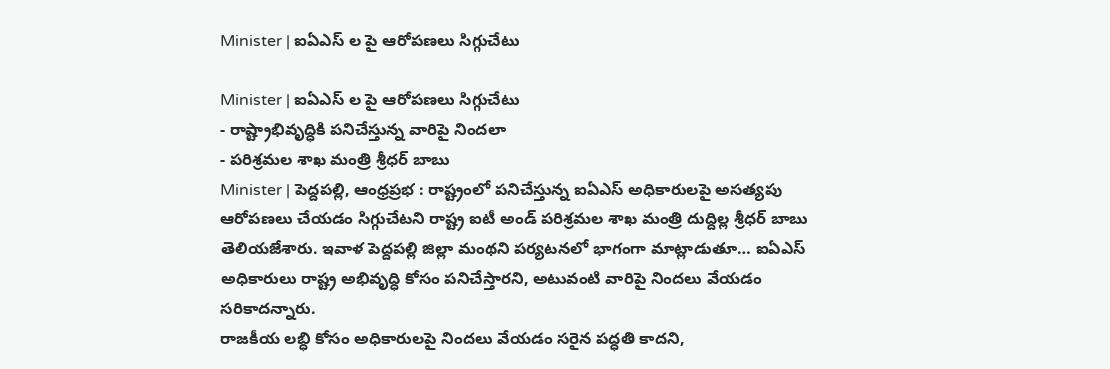Minister | ఐఏఎస్ ల పై ఆరోపణలు సిగ్గుచేటు

Minister | ఐఏఎస్ ల పై ఆరోపణలు సిగ్గుచేటు
- రాష్ట్రాభివృద్ధికి పనిచేస్తున్న వారిపై నిందలా
- పరిశ్రమల శాఖ మంత్రి శ్రీధర్ బాబు
Minister | పెద్దపల్లి, ఆంధ్రప్రభ : రాష్ట్రంలో పనిచేస్తున్న ఐఏఎస్ అధికారులపై అసత్యపు ఆరోపణలు చేయడం సిగ్గుచేటని రాష్ట్ర ఐటీ అండ్ పరిశ్రమల శాఖ మంత్రి దుద్దిల్ల శ్రీధర్ బాబు తెలియజేశారు. ఇవాళ పెద్దపల్లి జిల్లా మంథని పర్యటనలో భాగంగా మాట్లాడుతూ… ఐఏఎస్ అధికారులు రాష్ట్ర అభివృద్ధి కోసం పనిచేస్తారని, అటువంటి వారిపై నిందలు వేయడం సరికాదన్నారు.
రాజకీయ లబ్ధి కోసం అధికారులపై నిందలు వేయడం సరైన పద్ధతి కాదని,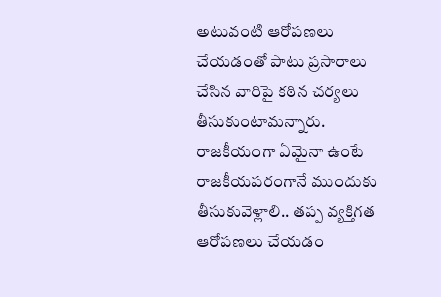అటువంటి ఆరోపణలు చేయడంతో పాటు ప్రసారాలు చేసిన వారిపై కఠిన చర్యలు తీసుకుంటామన్నారు.
రాజకీయంగా ఏమైనా ఉంటే రాజకీయపరంగానే ముందుకు తీసుకువెళ్లాలి.. తప్ప వ్యక్తిగత ఆరోపణలు చేయడం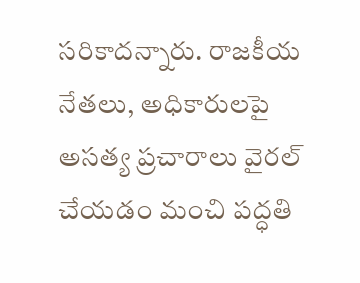సరికాదన్నారు. రాజకీయ నేతలు, అధికారులపై అసత్య ప్రచారాలు వైరల్ చేయడం మంచి పద్ధతి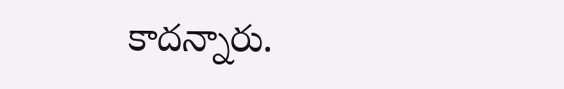కాదన్నారు.